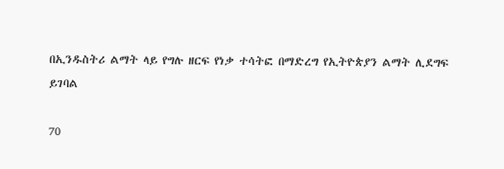በኢንዱስትሪ ልማት ላይ የግሉ ዘርፍ የነቃ ተሳትፎ በማድረግ የኢትዮጵያን ልማት ሊደግፍ ይገባል

70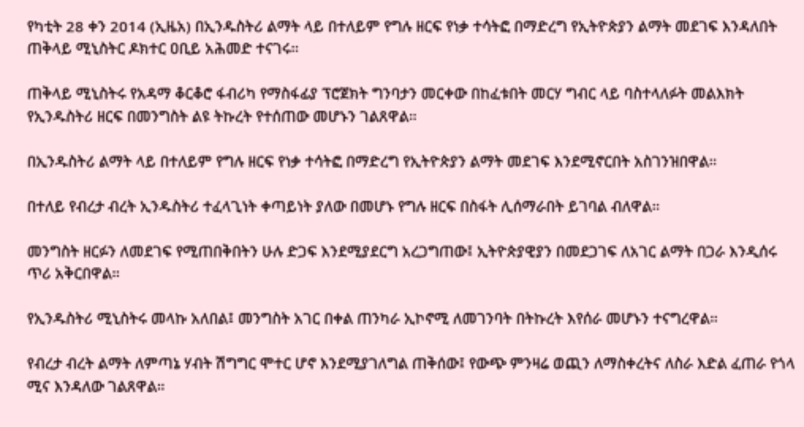የካቲት 28 ቀን 2014 (ኢዜአ) በኢንዱስትሪ ልማት ላይ በተለይም የግሉ ዘርፍ የነቃ ተሳትፎ በማድረግ የኢትዮጵያን ልማት መደገፍ እንዳለበት ጠቅላይ ሚኒስትር ዶክተር ዐቢይ አሕመድ ተናገሩ።

ጠቅላይ ሚኒስትሩ የአዳማ ቆርቆሮ ፋብሪካ የማስፋፊያ ፕሮጀክት ግንባታን መርቀው በከፈቱበት መርሃ ግብር ላይ ባስተላለፉት መልእክት የኢንዱስትሪ ዘርፍ በመንግስት ልዩ ትኩረት የተሰጠው መሆኑን ገልጸዋል።

በኢንዱስትሪ ልማት ላይ በተለይም የግሉ ዘርፍ የነቃ ተሳትፎ በማድረግ የኢትዮጵያን ልማት መደገፍ እንደሚኖርበት አስገንዝበዋል።

በተለይ የብረታ ብረት ኢንዱስትሪ ተፈላጊነት ቀጣይነት ያለው በመሆኑ የግሉ ዘርፍ በስፋት ሊሰማራበት ይገባል ብለዋል።

መንግስት ዘርፉን ለመደገፍ የሚጠበቅበትን ሁሉ ድጋፍ እንደሚያደርግ አረጋግጠው፤ ኢትዮጵያዊያን በመደጋገፍ ለአገር ልማት በጋራ እንዲሰሩ ጥሪ አቅርበዋል።

የኢንዱስትሪ ሚኒስትሩ መላኩ አለበል፤ መንግስት አገር በቀል ጠንካራ ኢኮኖሚ ለመገንባት በትኩረት እየሰራ መሆኑን ተናግረዋል።

የብረታ ብረት ልማት ለምጣኔ ሃብት ሽግግር ሞተር ሆኖ እንደሚያገለግል ጠቅሰው፤ የውጭ ምንዛሬ ወጪን ለማስቀረትና ለስራ እድል ፈጠራ የጎላ ሚና እንዳለው ገልጸዋል።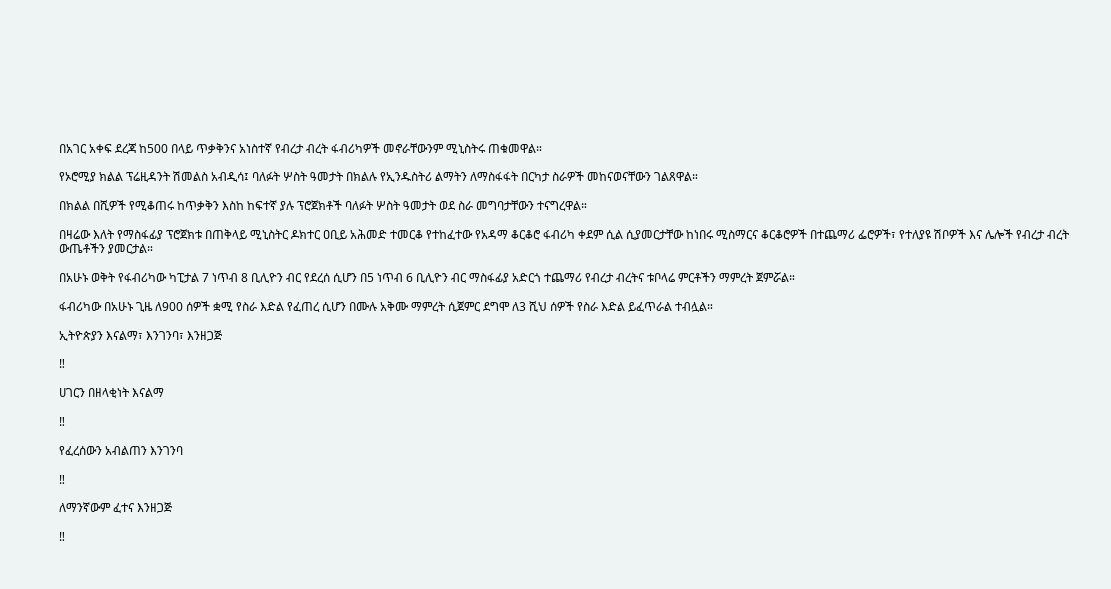በአገር አቀፍ ደረጃ ከ500 በላይ ጥቃቅንና አነስተኛ የብረታ ብረት ፋብሪካዎች መኖራቸውንም ሚኒስትሩ ጠቁመዋል።

የኦሮሚያ ክልል ፕሬዚዳንት ሽመልስ አብዲሳ፤ ባለፉት ሦስት ዓመታት በክልሉ የኢንዱስትሪ ልማትን ለማስፋፋት በርካታ ስራዎች መከናወናቸውን ገልጸዋል።

በክልል በሺዎች የሚቆጠሩ ከጥቃቅን እስከ ከፍተኛ ያሉ ፕሮጀክቶች ባለፉት ሦስት ዓመታት ወደ ስራ መግባታቸውን ተናግረዋል።

በዛሬው እለት የማስፋፊያ ፕሮጀክቱ በጠቅላይ ሚኒስትር ዶክተር ዐቢይ አሕመድ ተመርቆ የተከፈተው የአዳማ ቆርቆሮ ፋብሪካ ቀደም ሲል ሲያመርታቸው ከነበሩ ሚስማርና ቆርቆሮዎች በተጨማሪ ፌሮዎች፣ የተለያዩ ሽቦዎች እና ሌሎች የብረታ ብረት ውጤቶችን ያመርታል።

በአሁኑ ወቅት የፋብሪካው ካፒታል 7 ነጥብ 8 ቢሊዮን ብር የደረሰ ሲሆን በ5 ነጥብ 6 ቢሊዮን ብር ማስፋፊያ አድርጎ ተጨማሪ የብረታ ብረትና ቱቦላሬ ምርቶችን ማምረት ጀምሯል።

ፋብሪካው በአሁኑ ጊዜ ለ900 ሰዎች ቋሚ የስራ እድል የፈጠረ ሲሆን በሙሉ አቅሙ ማምረት ሲጀምር ደግሞ ለ3 ሺህ ሰዎች የስራ እድል ይፈጥራል ተብሏል።

ኢትዮጵያን እናልማ፣ እንገንባ፣ እንዘጋጅ

‼

ሀገርን በዘላቂነት እናልማ

‼

የፈረሰውን አብልጠን እንገንባ

‼

ለማንኛውም ፈተና እንዘጋጅ

‼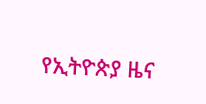የኢትዮጵያ ዜና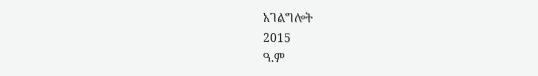አገልግሎት
2015
ዓ.ም